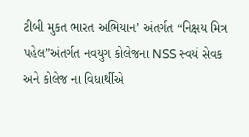ટીબી મુકત ભારત અભિયાન’ અંતર્ગત “નિક્ષય મિત્ર પહેલ”અંતર્ગત નવયુગ કોલેજના NSS સ્વયં સેવક અને કોલેજ ના વિધાર્થીએ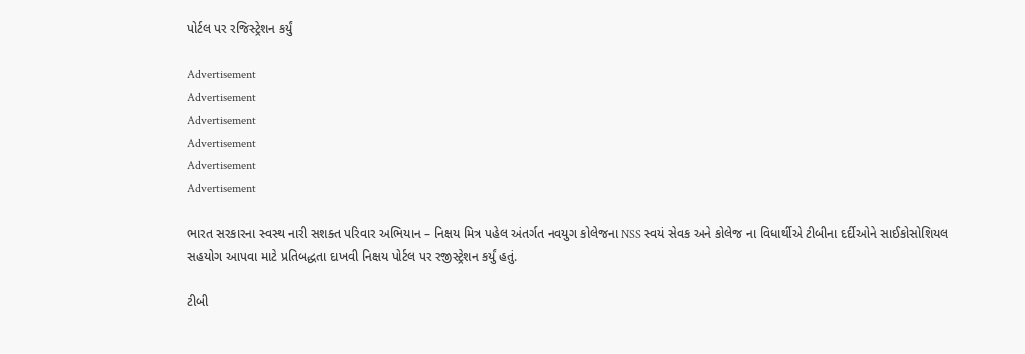પોર્ટલ પર રજિસ્ટ્રેશન કર્યું

Advertisement
Advertisement
Advertisement
Advertisement
Advertisement
Advertisement

ભારત સરકારના સ્વસ્થ નારી સશક્ત પરિવાર અભિયાન – નિક્ષય મિત્ર પહેલ અંતર્ગત નવયુગ કોલેજના NSS સ્વયં સેવક અને કોલેજ ના વિધાર્થીએ ટીબીના દર્દીઓને સાઈકોસોશિયલ સહયોગ આપવા માટે પ્રતિબદ્ધતા દાખવી નિક્ષય પોર્ટલ પર રજીસ્ટ્રેશન કર્યું હતું.

ટીબી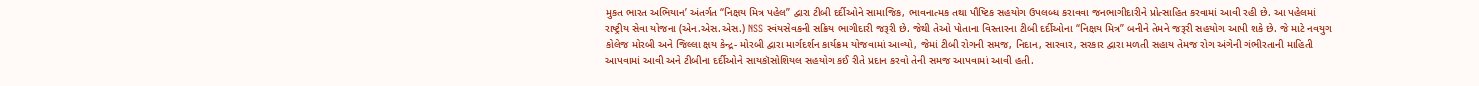મુકત ભારત અભિયાન’ અંતર્ગત “નિક્ષય મિત્ર પહેલ” દ્વારા ટીબી દર્દીઓને સામાજિક, ભાવનાત્મક તથા પૌષ્ટિક સહયોગ ઉપલબ્ધ કરાવવા જનભાગીદારીને પ્રોત્સાહિત કરવામાં આવી રહી છે. આ પહેલમાં રાષ્ટ્રીય સેવા યોજના (એન.એસ.એસ.) NSS સ્વંયસેવકની સક્રિય ભાગીદારી જરૂરી છે. જેથી તેઓ પોતાના વિસ્તારના ટીબી દર્દીઓના “નિક્ષય મિત્ર” બનીને તેમને જરૂરી સહયોગ આપી શકે છે. જે માટે નવયુગ કોલેજ મોરબી અને જિલ્લા ક્ષય કેન્દ્ર- મોરબી દ્વારા માર્ગદર્શન કાર્યક્રમ યોજવામાં આવ્યો, જેમાં ટીબી રોગની સમજ, નિદાન, સારવાર, સરકાર દ્વારા મળતી સહાય તેમજ રોગ અંગેની ગંભીરતાની માહિતી આપવામાં આવી અને ટીબીના દર્દીઓને સાયકૉસોશિયલ સહયોગ કઈ રીતે પ્રદાન કરવો તેની સમજ આપવામાં આવી હતી.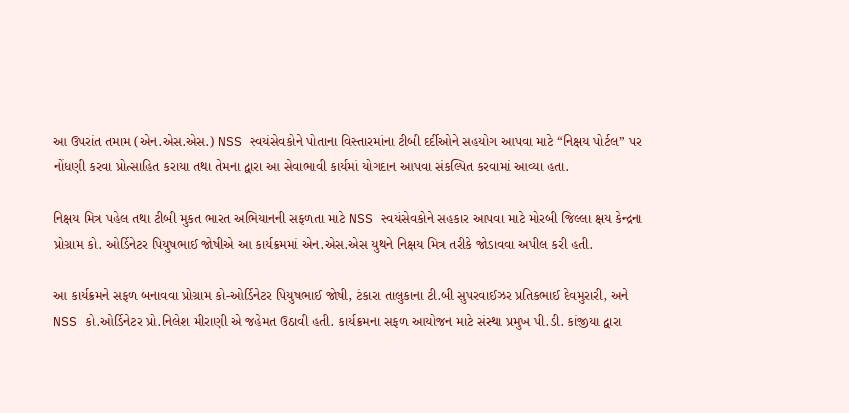આ ઉપરાંત તમામ (એન.એસ.એસ.) NSS સ્વયંસેવકોને પોતાના વિસ્તારમાંના ટીબી દર્દીઓને સહયોગ આપવા માટે “નિક્ષય પોર્ટલ” પર નોંધણી કરવા પ્રોત્સાહિત કરાયા તથા તેમના દ્વારા આ સેવાભાવી કાર્યમાં યોગદાન આપવા સંકલ્પિત કરવામાં આવ્યા હતા.

નિક્ષય મિત્ર પહેલ તથા ટીબી મુકત ભારત અભિયાનની સફળતા માટે NSS સ્વયંસેવકોને સહકાર આપવા માટે મોરબી જિલ્લા ક્ષય કેન્દ્રના પ્રોગ્રામ કો. ઓર્ડિનેટર પિયુષભાઈ જોષીએ આ કાર્યક્રમમાં એન.એસ.એસ યુથને નિક્ષય મિત્ર તરીકે જોડાવવા અપીલ કરી હતી.

આ કાર્યક્રમને સફળ બનાવવા પ્રોગ્રામ કો-ઓર્ડિનેટર પિયુષભાઈ જોષી, ટંકારા તાલુકાના ટી.બી સુપરવાઈઝર પ્રતિકભાઈ દેવમુરારી, અને NSS કો.ઓર્ડિનેટર પ્રો.નિલેશ મીરાણી એ જહેમત ઉઠાવી હતી. કાર્યક્રમના સફળ આયોજન માટે સંસ્થા પ્રમુખ પી.ડી. કાંજીયા દ્વારા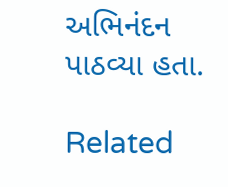અભિનંદન પાઠવ્યા હતા.

Related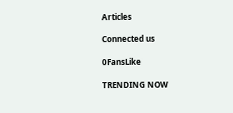Articles

Connected us

0FansLike

TRENDING NOW